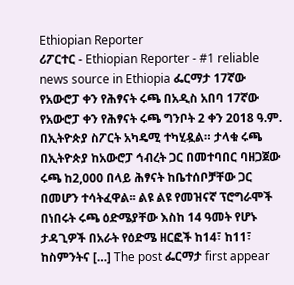Ethiopian Reporter
ሪፖርተር - Ethiopian Reporter - #1 reliable news source in Ethiopia ፌርማታ 17ኛው የአውሮፓ ቀን የሕፃናት ሩጫ በአዲስ አበባ 17ኛው የአውሮፓ ቀን የሕፃናት ሩጫ ግንቦት 2 ቀን 2018 ዓ.ም. በኢትዮጵያ ስፖርት አካዴሚ ተካሂዷል። ታላቁ ሩጫ በኢትዮጵያ ከአውሮፓ ኅብረት ጋር በመተባበር ባዘጋጀው ሩጫ ከ2,000 በላይ ሕፃናት ከቤተሰቦቻቸው ጋር በመሆን ተሳትፈዋል፡፡ ልዩ ልዩ የመዝናኛ ፕሮግራሞች በነበሩት ሩጫ ዕድሜያቸው እስከ 14 ዓመት የሆኑ ታዳጊዎች በአራት የዕድሜ ዘርፎች ከ14፣ ከ11፣ ከስምንትና […] The post ፌርማታ first appear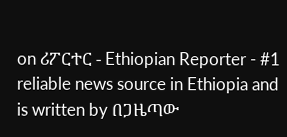on ሪፖርተር - Ethiopian Reporter - #1 reliable news source in Ethiopia and is written by በጋዜጣው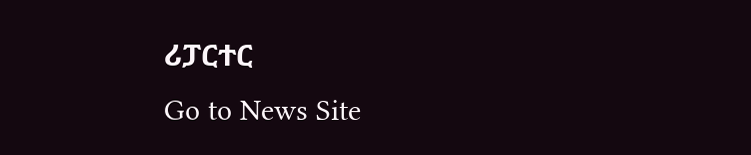ሪፓርተር
Go to News Site